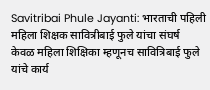Savitribai Phule Jayanti: भारताची पहिली महिला शिक्षक सावित्रीबाई फुले यांचा संघर्ष
केवळ महिला शिक्षिका म्हणूनच सावित्रिबाई फुले यांचे कार्य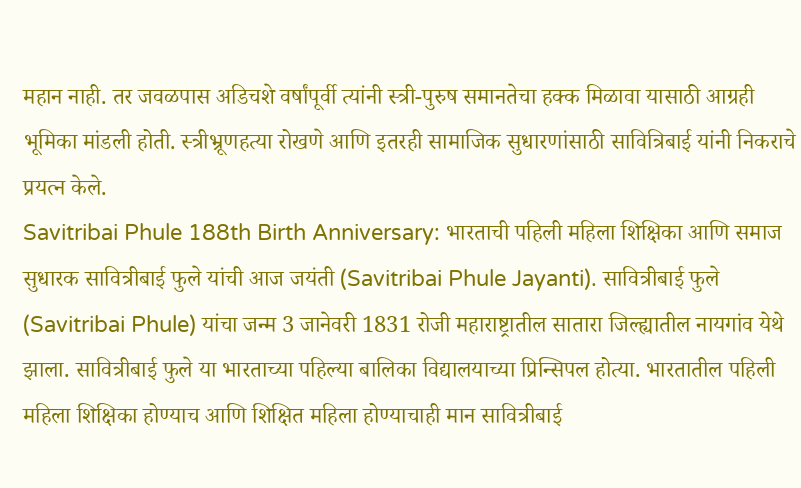महान नाही. तर जवळपास अडिचशे वर्षांपूर्वी त्यांनी स्त्री-पुरुष समानतेचा हक्क मिळावा यासाठी आग्रही भूमिका मांडली होती. स्त्रीभ्रूणहत्या रोखणे आणि इतरही सामाजिक सुधारणांसाठी सावित्रिबाई यांनी निकराचे प्रयत्न केले.
Savitribai Phule 188th Birth Anniversary: भारताची पहिली महिला शिक्षिका आणि समाज सुधारक सावित्रीबाई फुले यांची आज जयंती (Savitribai Phule Jayanti). सावित्रीबाई फुले (Savitribai Phule) यांचा जन्म 3 जानेवरी 1831 रोजी महाराष्ट्रातील सातारा जिल्ह्यातील नायगांव येथे झाला. सावित्रीबाई फुले या भारताच्या पहिल्या बालिका विद्यालयाच्या प्रिन्सिपल होत्या. भारतातील पहिली महिला शिक्षिका होण्याच आणि शिक्षित महिला होण्याचाही मान सावित्रीबाई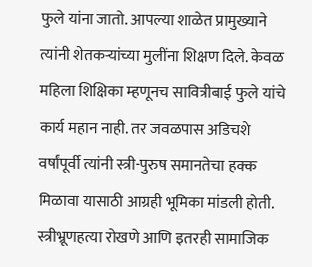फुले यांना जातो. आपल्या शाळेत प्रामुख्याने त्यांनी शेतकऱ्यांच्या मुलींना शिक्षण दिले. केवळ महिला शिक्षिका म्हणूनच सावित्रीबाई फुले यांचे कार्य महान नाही. तर जवळपास अडिचशे वर्षांपूर्वी त्यांनी स्त्री-पुरुष समानतेचा हक्क मिळावा यासाठी आग्रही भूमिका मांडली होती. स्त्रीभ्रूणहत्या रोखणे आणि इतरही सामाजिक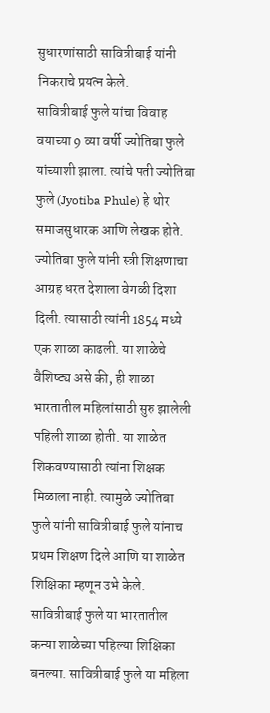सुधारणांसाठी सावित्रीबाई यांनी निकराचे प्रयत्न केले.
सावित्रीबाई फुले यांचा विवाह वयाच्या 9 व्या वर्षी ज्योतिबा फुले यांच्याशी झाला. त्यांचे पती ज्योतिबा फुले (Jyotiba Phule) हे थोर समाजसुधारक आणि लेखक होते. ज्योतिबा फुले यांनी स्त्री शिक्षणाचा आग्रह धरत देशाला वेगळी दिशा दिली. त्यासाठी त्यांनी 1854 मध्ये एक शाळा काढली. या शाळेचे वैशिष्ट्य असे की, ही शाळा भारतातील महिलांसाठी सुरु झालेली पहिली शाळा होती. या शाळेत शिकवण्यासाठी त्यांना शिक्षक मिळाला नाही. त्यामुळे ज्योतिबा फुले यांनी सावित्रीबाई फुले यांनाच प्रथम शिक्षण दिले आणि या शाळेत शिक्षिका म्हणून उभे केले.
सावित्रीबाई फुले या भारतातील कन्या शाळेच्या पहिल्या शिक्षिका बनल्या. सावित्रीबाई फुले या महिला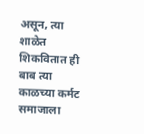असून, त्या शाळेत शिकवितात ही बाब त्या काळच्या कर्मट समाजाला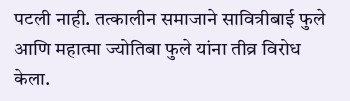पटली नाही. तत्कालीन समाजाने सावित्रीबाई फुले आणि महात्मा ज्योतिबा फुले यांना तीव्र विरोध केला.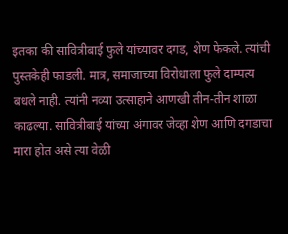इतका की सावित्रीबाई फुले यांच्यावर दगड, शेण फेकले. त्यांची पुस्तकेही फाडली. मात्र, समाजाच्या विरोधाला फुले दाम्पत्य बधले नाही. त्यांनी नव्या उत्साहाने आणखी तीन-तीन शाळा काढल्या. सावित्रीबाई यांच्या अंगावर जेव्हा शेण आणि दगडाचा मारा होत असे त्या वेळी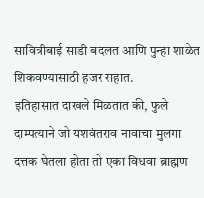सावित्रीबाई साडी बदलत आणि पुन्हा शाळेत शिकवण्यासाठी हजर राहात.
इतिहासात दाखले मिळतात की, फुले दाम्पत्याने जो यशवंतराव नावाचा मुलगा दत्तक घेतला होता तो एका विधवा ब्राह्मण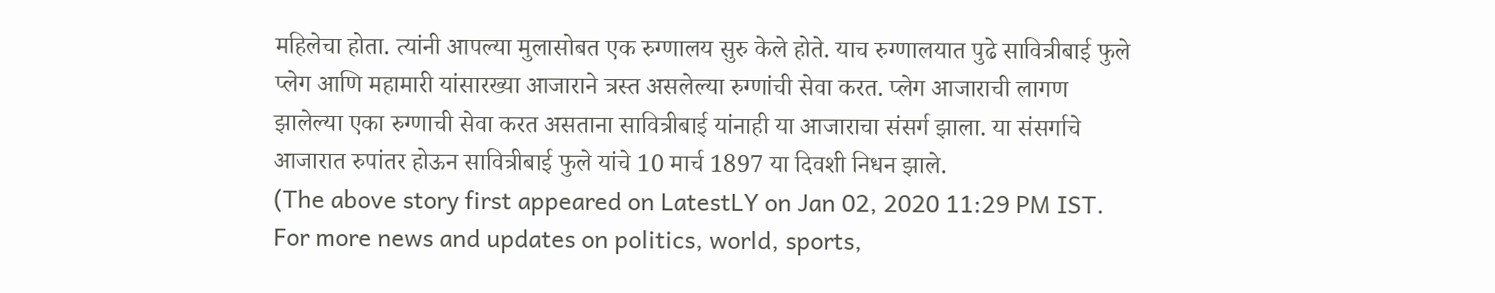महिलेचा होता. त्यांनी आपल्या मुलासोबत एक रुग्णालय सुरु केले होते. याच रुग्णालयात पुढे सावित्रीबाई फुले प्लेग आणि महामारी यांसारख्या आजाराने त्रस्त असलेल्या रुग्णांची सेवा करत. प्लेग आजाराची लागण झालेल्या एका रुग्णाची सेवा करत असताना सावित्रीबाई यांनाही या आजाराचा संसर्ग झाला. या संसर्गाचे आजारात रुपांतर होऊन सावित्रीबाई फुले यांचे 10 मार्च 1897 या दिवशी निधन झाले.
(The above story first appeared on LatestLY on Jan 02, 2020 11:29 PM IST. For more news and updates on politics, world, sports,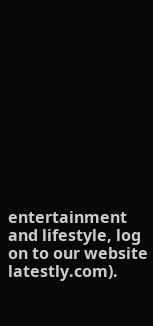entertainment and lifestyle, log on to our website latestly.com).